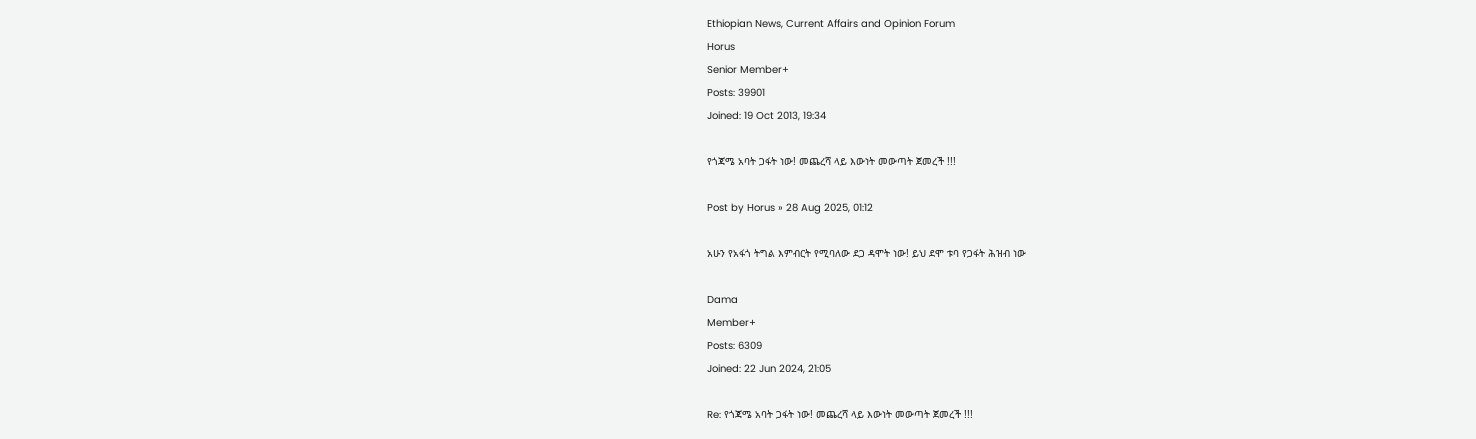Ethiopian News, Current Affairs and Opinion Forum
Horus
Senior Member+
Posts: 39901
Joined: 19 Oct 2013, 19:34

የጎጃሜ አባት ጋፋት ነው! መጨረሻ ላይ እውነት መውጣት ጀመረች !!!

Post by Horus » 28 Aug 2025, 01:12

አሁን የአፋጎ ትግል እምብርት የሚባለው ደጋ ዳሞት ነው! ይህ ደሞ ቱባ የጋፋት ሕዝብ ነው

Dama
Member+
Posts: 6309
Joined: 22 Jun 2024, 21:05

Re: የጎጃሜ አባት ጋፋት ነው! መጨረሻ ላይ እውነት መውጣት ጀመረች !!!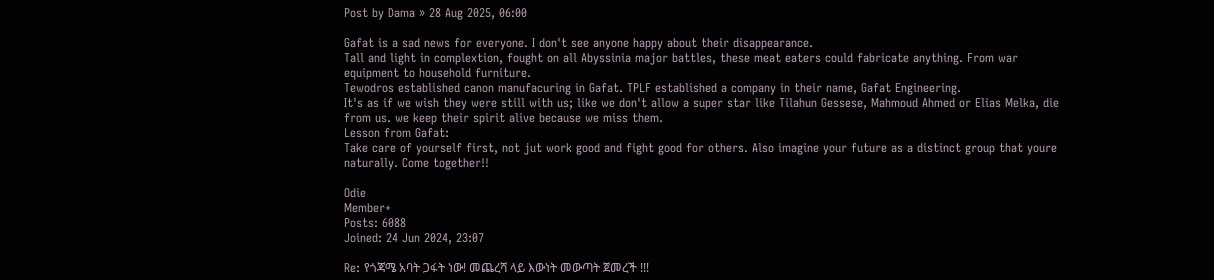Post by Dama » 28 Aug 2025, 06:00

Gafat is a sad news for everyone. I don't see anyone happy about their disappearance.
Tall and light in complextion, fought on all Abyssinia major battles, these meat eaters could fabricate anything. From war equipment to household furniture.
Tewodros established canon manufacuring in Gafat. TPLF established a company in their name, Gafat Engineering.
It's as if we wish they were still with us; like we don't allow a super star like Tilahun Gessese, Mahmoud Ahmed or Elias Melka, die from us. we keep their spirit alive because we miss them.
Lesson from Gafat:
Take care of yourself first, not jut work good and fight good for others. Also imagine your future as a distinct group that youre naturally. Come together!!

Odie
Member+
Posts: 6088
Joined: 24 Jun 2024, 23:07

Re: የጎጃሜ አባት ጋፋት ነው! መጨረሻ ላይ እውነት መውጣት ጀመረች !!!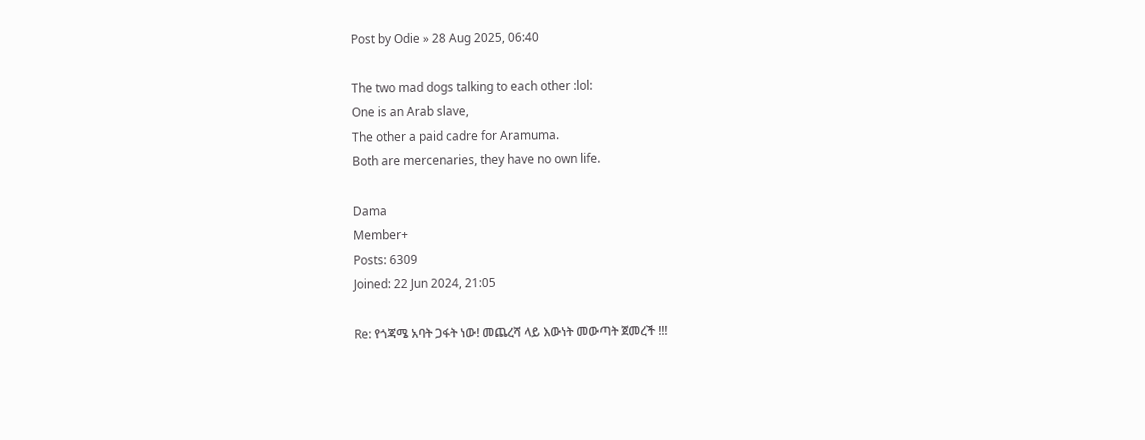Post by Odie » 28 Aug 2025, 06:40

The two mad dogs talking to each other :lol:
One is an Arab slave,
The other a paid cadre for Aramuma.
Both are mercenaries, they have no own life.

Dama
Member+
Posts: 6309
Joined: 22 Jun 2024, 21:05

Re: የጎጃሜ አባት ጋፋት ነው! መጨረሻ ላይ እውነት መውጣት ጀመረች !!!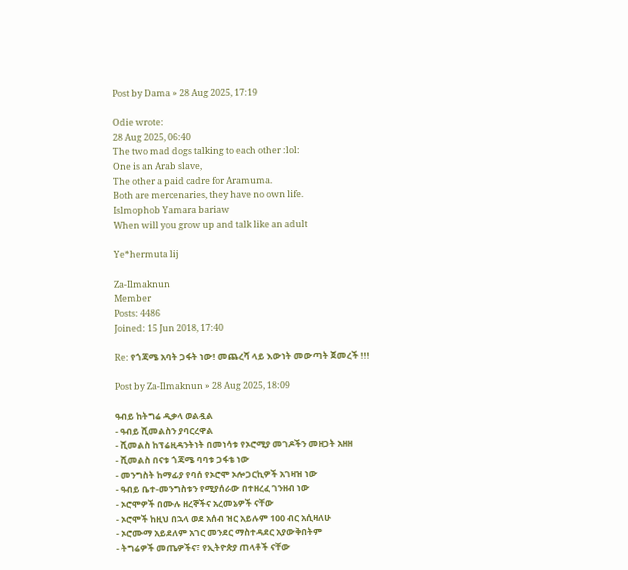Post by Dama » 28 Aug 2025, 17:19

Odie wrote:
28 Aug 2025, 06:40
The two mad dogs talking to each other :lol:
One is an Arab slave,
The other a paid cadre for Aramuma.
Both are mercenaries, they have no own life.
Islmophob Yamara bariaw
When will you grow up and talk like an adult

Ye*hermuta lij

Za-Ilmaknun
Member
Posts: 4486
Joined: 15 Jun 2018, 17:40

Re: የጎጃሜ አባት ጋፋት ነው! መጨረሻ ላይ እውነት መውጣት ጀመረች !!!

Post by Za-Ilmaknun » 28 Aug 2025, 18:09

ዓብይ ከትግሬ ዲቃላ ወልዷል
- ዓብይ ሺመልስን ያባርረዋል
- ሺመልስ ከፕሬዚዳንትነት በመነሳቱ የኦሮሚያ መገዶችን መዘጋት አዘዘ
- ሺመልስ በናቱ ጎጃሜ ባባቱ ጋፋቴ ነው
- መንግስት ከማፊያ የባሰ የኦሮሞ ኦሎጋርኪዎች አገዛዝ ነው
- ዓብይ ቤተ-መንግስቱን የሚያሰራው በተዘረፈ ገንዘብ ነው
- ኦሮሞዎች በሙሉ ዘረኞችና አረመኔዎች ናቸው
- ኦሮሞች ከዚህ በኋላ ወደ አሰብ ዝር አይሉም 100 ብር አሲዛለሁ
- ኦሮሙማ አይደለም አገር መንደር ማስተዳደር አያውቅበትም
- ትግሬዎች መጤዎችና፣ የኢትዮጵያ ጠላቶች ናቸው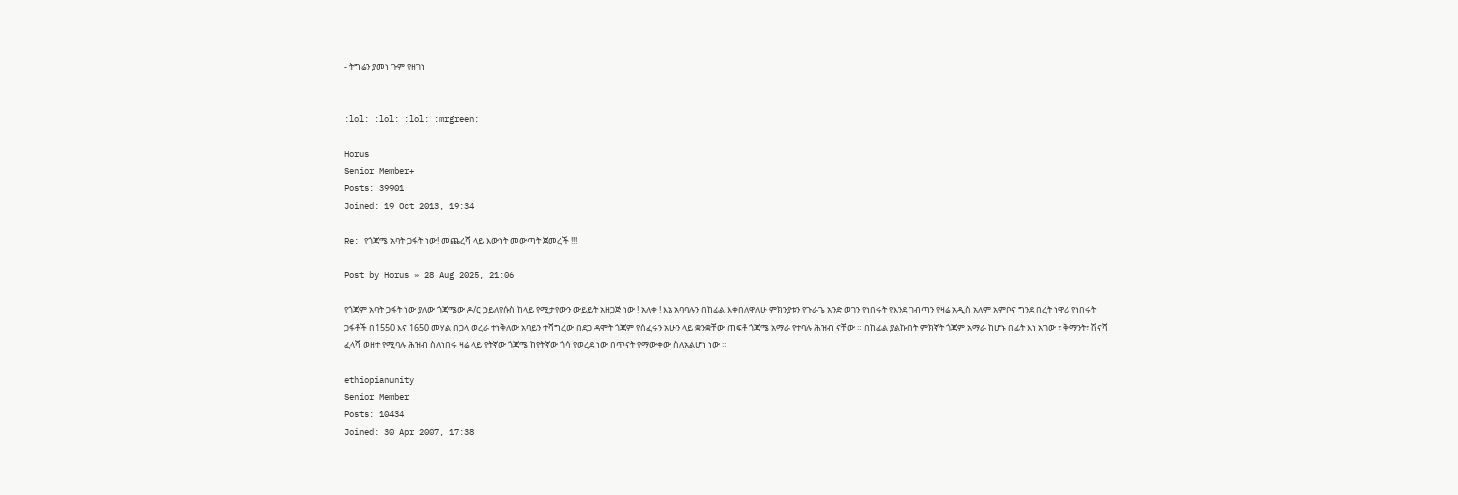- ትግሬን ያመነ ጉም የዘገነ


:lol: :lol: :lol: :mrgreen:

Horus
Senior Member+
Posts: 39901
Joined: 19 Oct 2013, 19:34

Re: የጎጃሜ አባት ጋፋት ነው! መጨረሻ ላይ እውነት መውጣት ጀመረች !!!

Post by Horus » 28 Aug 2025, 21:06

የጎጃም አባት ጋፋት ነው ያለው ጎጃሜው ዶ/ር ኃይለየሱስ ከላይ የሚታየውን ውይይት አዘጋጅ ነው ! አለቀ ! እኔ አባባሉን በከፊል እቀበለዋለሁ ምክንያቱን የጉራጌ አንድ ወገን የነበሩት የእንደ ገብጣን የዛሬ አዲስ አለም አምቦና ግንደ በረት ነዋሪ የነበሩት ጋፋቶች በ1550 እና 1650 መሃል በጋላ ወረራ ተነቅለው አባይን ተሻግረው በደጋ ዳሞት ጎጃም የሰፈሩን አሁን ላይ ቋንቋቸው ጠፍቶ ጎጃሜ አማራ የተባሉ ሕዝብ ናቸው ። በከፊል ያልኩበት ምክኛት ጎጃም አማራ ከሆኑ በፊት እነ አገው ፣ ቅማንት፣ ሽናሻ ፈላሻ ወዘተ የሚባሉ ሕዝብ ስለነበሩ ዛሬ ላይ የትኛው ጎጃሜ ከየትኛው ጎሳ የወረደ ነው በጥናት የማውቀው ስለአልሆነ ነው ።

ethiopianunity
Senior Member
Posts: 10434
Joined: 30 Apr 2007, 17:38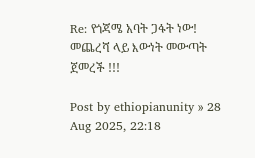Re: የጎጃሜ አባት ጋፋት ነው! መጨረሻ ላይ እውነት መውጣት ጀመረች !!!

Post by ethiopianunity » 28 Aug 2025, 22:18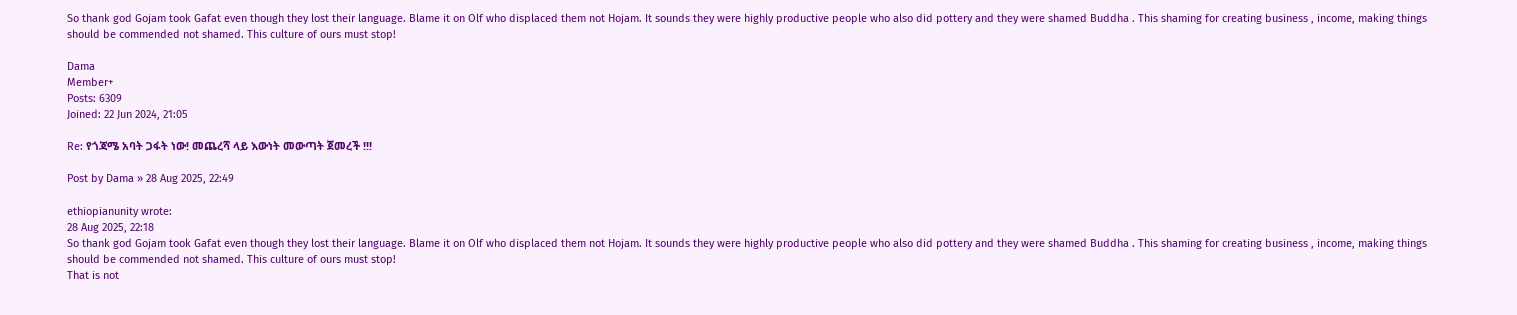So thank god Gojam took Gafat even though they lost their language. Blame it on Olf who displaced them not Hojam. It sounds they were highly productive people who also did pottery and they were shamed Buddha . This shaming for creating business , income, making things should be commended not shamed. This culture of ours must stop!

Dama
Member+
Posts: 6309
Joined: 22 Jun 2024, 21:05

Re: የጎጃሜ አባት ጋፋት ነው! መጨረሻ ላይ እውነት መውጣት ጀመረች !!!

Post by Dama » 28 Aug 2025, 22:49

ethiopianunity wrote:
28 Aug 2025, 22:18
So thank god Gojam took Gafat even though they lost their language. Blame it on Olf who displaced them not Hojam. It sounds they were highly productive people who also did pottery and they were shamed Buddha . This shaming for creating business , income, making things should be commended not shamed. This culture of ours must stop!
That is not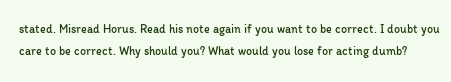stated. Misread Horus. Read his note again if you want to be correct. I doubt you care to be correct. Why should you? What would you lose for acting dumb?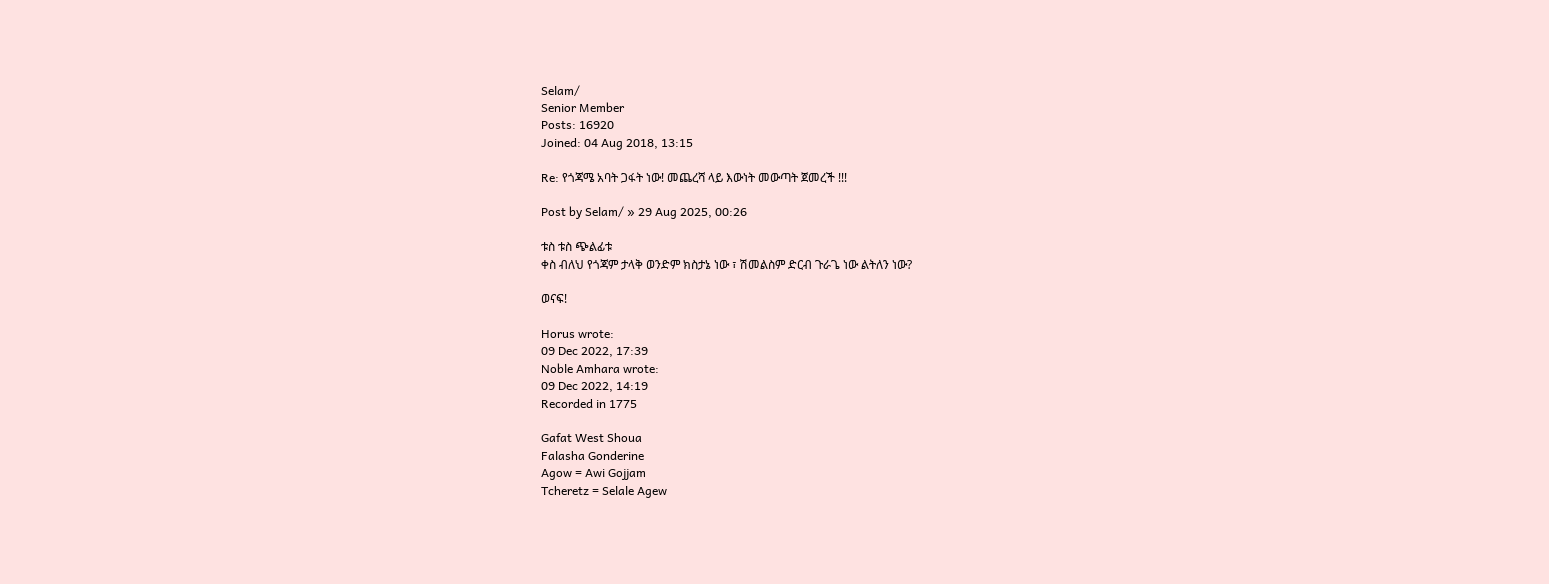Selam/
Senior Member
Posts: 16920
Joined: 04 Aug 2018, 13:15

Re: የጎጃሜ አባት ጋፋት ነው! መጨረሻ ላይ እውነት መውጣት ጀመረች !!!

Post by Selam/ » 29 Aug 2025, 00:26

ቱስ ቱስ ጭልፊቱ
ቀስ ብለህ የጎጃም ታላቅ ወንድም ክስታኔ ነው ፣ ሽመልስም ድርብ ጉራጌ ነው ልትለን ነው?

ወናፍ!

Horus wrote:
09 Dec 2022, 17:39
Noble Amhara wrote:
09 Dec 2022, 14:19
Recorded in 1775

Gafat West Shoua
Falasha Gonderine
Agow = Awi Gojjam
Tcheretz = Selale Agew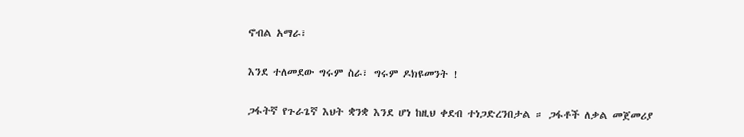ኖብል አማራ፣

እንደ ተለመደው ግሩም ስራ፣ ግሩም ዶክዩመንት !

ጋፋትኛ የጉራጌኛ እህት ቋንቋ እንደ ሆነ ከዚህ ቀደብ ተነጋድረንበታል ። ጋፋቶች ለቃል መጀመሪያ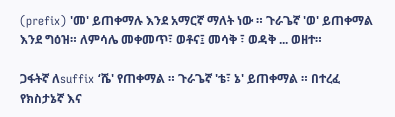(prefix) 'መ' ይጠቀማሉ እንደ አማርኛ ማለት ነው ። ጉራጌኛ 'ወ' ይጠቀማል እንደ ግዕዝ። ለምሳሌ መቀመጥ፣ ወቶና፤ መሳቅ ፣ ወዳቅ ... ወዘተ።

ጋፋትኛ ለsuffix ‘ሼ' የጠቀማል ። ጉራጌኛ 'ቴ፣ ኔ' ይጠቀማል ። በተረፈ የክስታኔኛ እና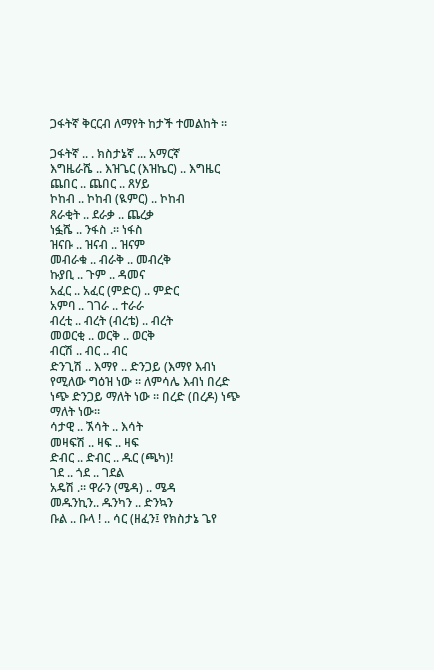ጋፋትኛ ቅርርብ ለማየት ከታች ተመልከት ።

ጋፋትኛ .. . ክስታኔኛ ... አማርኛ
እግዜራሼ .. እዝጌር (እዝኬር) .. እግዜር
ጨበር .. ጨበር .. ጸሃይ
ኮከብ .. ኮከብ (ዪምር) .. ኮከብ
ጸራቂት .. ደራቃ .. ጨረቃ
ነፏሼ .. ንፋስ .። ነፋስ
ዝናቡ .. ዝናብ .. ዝናም
መብራቁ .. ብራቅ .. መብረቅ
ኩያቢ .. ጉም .. ዳመና
አፈር .. አፈር (ምድር) .. ምድር
አምባ .. ገገራ .. ተራራ
ብረቲ .. ብረት (ብረቴ) .. ብረት
መወርቂ .. ወርቅ .. ወርቅ
ብርሽ .. ብር .. ብር
ድንጊሽ .. እማየ .. ድንጋይ (እማየ እብነ የሚለው ግዕዝ ነው ። ለምሳሌ እብነ በረድ ነጭ ድንጋይ ማለት ነው ። በረድ (በረዶ) ነጭ ማለት ነው።
ሳታዊ .. ኧሳት .. እሳት
መዛፍሽ .. ዛፍ .. ዛፍ
ድብር .. ድብር .. ዱር (ጫካ)!
ገደ .. ጎደ .. ገደል
አዴሽ .። ዋራን (ሜዳ) .. ሜዳ
መዱንኪን.. ዱንካን .. ድንኳን
ቡል .. ቡላ ! .. ሳር (ዘፈን፤ የክስታኔ ጌየ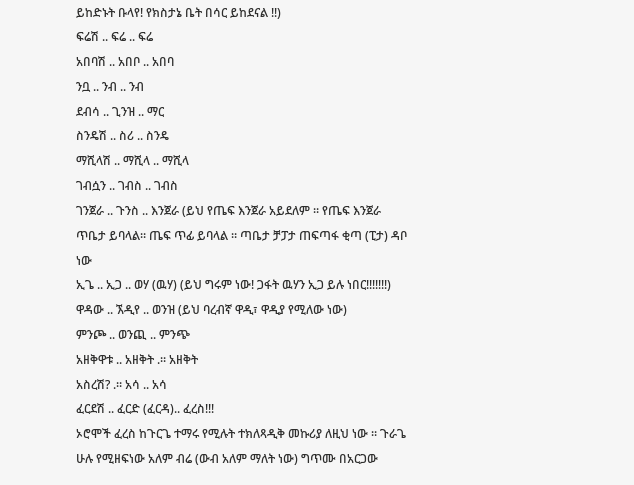ይከድኑት ቡላየ! የክስታኔ ቤት በሳር ይከደናል !!)
ፍሬሽ .. ፍሬ .. ፍሬ
አበባሽ .. አበቦ .. አበባ
ንቧ .. ንብ .. ንብ
ደብሳ .. ጊንዝ .. ማር
ስንዴሽ .. ስሪ .. ስንዴ
ማሺላሽ .. ማሺላ .. ማሺላ
ገብሷን .. ገብስ .. ገብስ
ገንጀራ .. ጉንስ .. እንጀራ (ይህ የጤፍ እንጀራ አይደለም ። የጤፍ እንጀራ ጥቤታ ይባላል። ጤፍ ጥፊ ይባላል ። ጣቤታ ቻፓታ ጠፍጣፋ ቂጣ (ፒታ) ዳቦ ነው
ኢጌ .. ኢጋ .. ወሃ (ዉሃ) (ይህ ግሩም ነው! ጋፋት ዉሃን ኢጋ ይሉ ነበር!!!!!!!)
ዋዳው .. ኧዲየ .. ወንዝ (ይህ ባረብኛ ዋዲ፣ ዋዲያ የሚለው ነው)
ምንጮ .. ወንጪ .. ምንጭ
አዘቅዋቱ .. አዘቅት .። አዘቅት
አስረሽ? .። አሳ .. አሳ
ፈርደሽ .. ፈርድ (ፈርዳ).. ፈረስ!!!
ኦሮሞች ፈረስ ከጉርጌ ተማሩ የሚሉት ተክለጻዲቅ መኩሪያ ለዚህ ነው ። ጉራጌ ሁሉ የሚዘፍነው አለም ብሬ (ውብ አለም ማለት ነው) ግጥሙ በአርጋው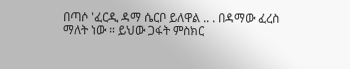በጣሶ 'ፈርዲ ዳማ ሴርቦ ይለዋል .. . በዳማው ፈረስ ማለት ነው ። ይህው ጋፋት ምስክር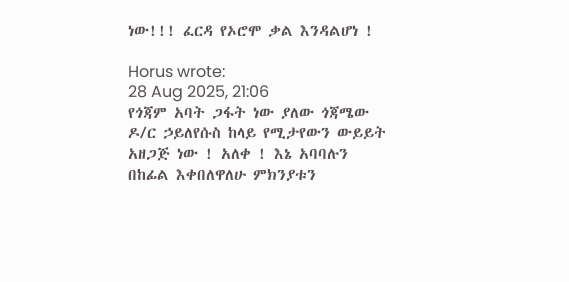ነው!!! ፈርዳ የኦሮሞ ቃል እንዳልሆነ !

Horus wrote:
28 Aug 2025, 21:06
የጎጃም አባት ጋፋት ነው ያለው ጎጃሜው ዶ/ር ኃይለየሱስ ከላይ የሚታየውን ውይይት አዘጋጅ ነው ! አለቀ ! እኔ አባባሉን በከፊል እቀበለዋለሁ ምክንያቱን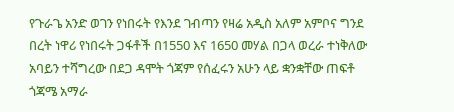የጉራጌ አንድ ወገን የነበሩት የእንደ ገብጣን የዛሬ አዲስ አለም አምቦና ግንደ በረት ነዋሪ የነበሩት ጋፋቶች በ1550 እና 1650 መሃል በጋላ ወረራ ተነቅለው አባይን ተሻግረው በደጋ ዳሞት ጎጃም የሰፈሩን አሁን ላይ ቋንቋቸው ጠፍቶ ጎጃሜ አማራ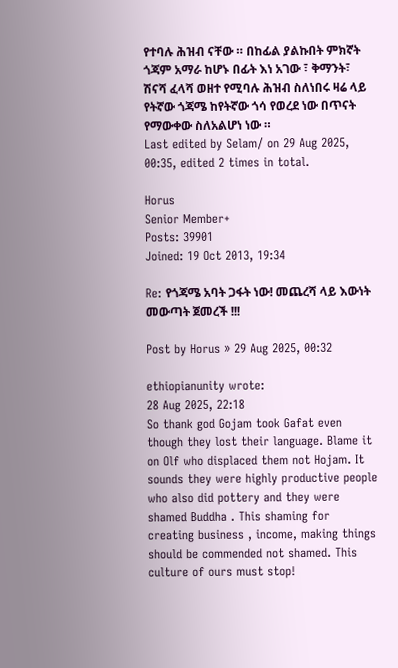የተባሉ ሕዝብ ናቸው ። በከፊል ያልኩበት ምክኛት ጎጃም አማራ ከሆኑ በፊት እነ አገው ፣ ቅማንት፣ ሽናሻ ፈላሻ ወዘተ የሚባሉ ሕዝብ ስለነበሩ ዛሬ ላይ የትኛው ጎጃሜ ከየትኛው ጎሳ የወረደ ነው በጥናት የማውቀው ስለአልሆነ ነው ።
Last edited by Selam/ on 29 Aug 2025, 00:35, edited 2 times in total.

Horus
Senior Member+
Posts: 39901
Joined: 19 Oct 2013, 19:34

Re: የጎጃሜ አባት ጋፋት ነው! መጨረሻ ላይ እውነት መውጣት ጀመረች !!!

Post by Horus » 29 Aug 2025, 00:32

ethiopianunity wrote:
28 Aug 2025, 22:18
So thank god Gojam took Gafat even though they lost their language. Blame it on Olf who displaced them not Hojam. It sounds they were highly productive people who also did pottery and they were shamed Buddha . This shaming for creating business , income, making things should be commended not shamed. This culture of ours must stop!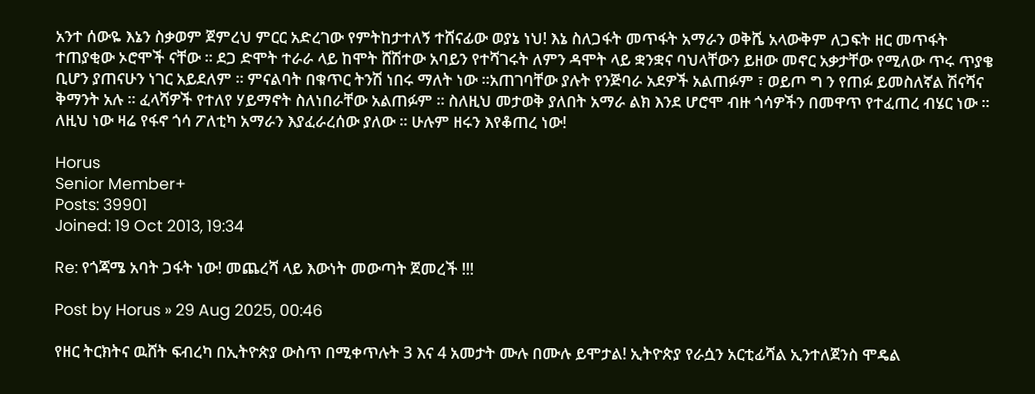አንተ ሰውዬ እኔን ስቃወም ጀምረህ ምርር አድረገው የምትከታተለኝ ተሸናፊው ወያኔ ነህ! እኔ ስለጋፋት መጥፋት አማራን ወቅሼ አላውቅም ለጋፍት ዘር መጥፋት ተጠያቂው ኦሮሞች ናቸው ። ደጋ ድሞት ተራራ ላይ ከሞት ሸሽተው አባይን የተሻገሩት ለምን ዳሞት ላይ ቋንቋና ባህላቸውን ይዘው መኖር አቃታቸው የሚለው ጥሩ ጥያቄ ቢሆን ያጠናሁን ነገር አይደለም ። ምናልባት በቁጥር ትንሽ ነበሩ ማለት ነው ።አጠገባቸው ያሉት የንጅባራ አደዎች አልጠፉም ፣ ወይጦ ግ ን የጠፉ ይመስለኛል ሽናሻና ቅማንት አሉ ። ፈላሻዎች የተለየ ሃይማኖት ስለነበራቸው አልጠፉም ። ስለዚህ መታወቅ ያለበት አማራ ልክ እንደ ሆሮሞ ብዙ ጎሳዎችን በመዋጥ የተፈጠረ ብሄር ነው ። ለዚህ ነው ዛሬ የፋኖ ጎሳ ፖለቲካ አማራን እያፈራረሰው ያለው ። ሁሉም ዘሩን እየቆጠረ ነው!

Horus
Senior Member+
Posts: 39901
Joined: 19 Oct 2013, 19:34

Re: የጎጃሜ አባት ጋፋት ነው! መጨረሻ ላይ እውነት መውጣት ጀመረች !!!

Post by Horus » 29 Aug 2025, 00:46

የዘር ትርክትና ዉሸት ፍብረካ በኢትዮጵያ ውስጥ በሚቀጥሉት 3 እና 4 አመታት ሙሉ በሙሉ ይሞታል! ኢትዮጵያ የራሷን አርቲፊሻል ኢንተለጀንስ ሞዴል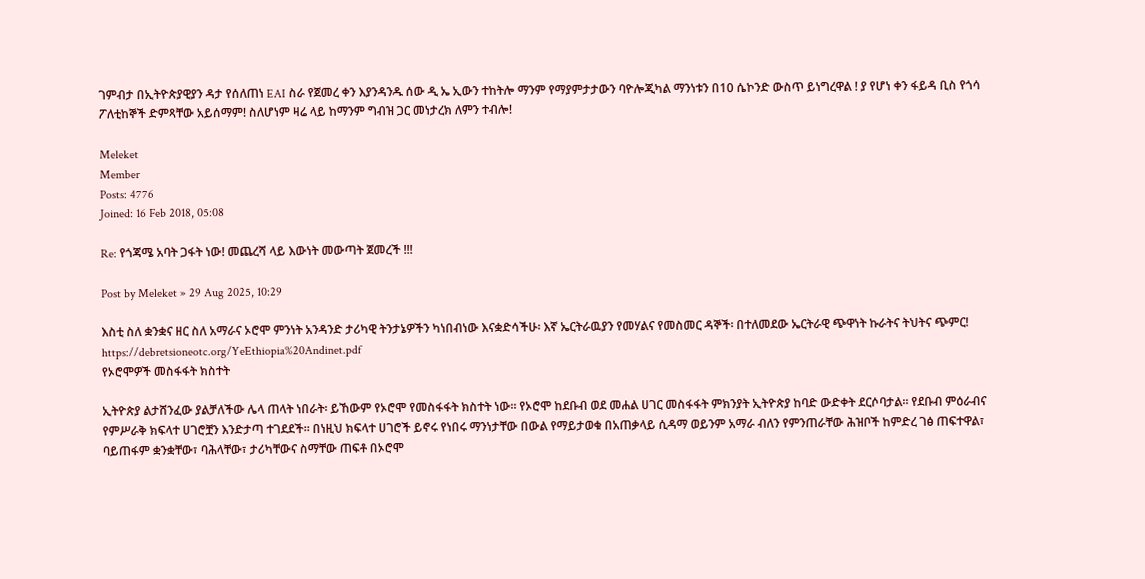ገምብታ በኢትዮጵያዊያን ዳታ የሰለጠነ EAI ስራ የጀመረ ቀን እያንዳንዱ ሰው ዲ ኤ ኢውን ተከትሎ ማንም የማያምታታውን ባዮሎጂካል ማንነቱን በ10 ሴኮንድ ውስጥ ይነግረዋል ! ያ የሆነ ቀን ፋይዳ ቢስ የጎሳ ፖለቲከኞች ድምጻቸው አይሰማም! ስለሆነም ዛሬ ላይ ከማንም ግብዝ ጋር መነታረክ ለምን ተብሎ!

Meleket
Member
Posts: 4776
Joined: 16 Feb 2018, 05:08

Re: የጎጃሜ አባት ጋፋት ነው! መጨረሻ ላይ እውነት መውጣት ጀመረች !!!

Post by Meleket » 29 Aug 2025, 10:29

እስቲ ስለ ቋንቋና ዘር ስለ አማራና ኦሮሞ ምንነት አንዳንድ ታሪካዊ ትንታኔዎችን ካነበብነው እናቋድሳችሁ፡ እኛ ኤርትራዉያን የመሃልና የመስመር ዳኞች፡ በተለመደው ኤርትራዊ ጭዋነት ኩራትና ትህትና ጭምር! https://debretsioneotc.org/YeEthiopia%20Andinet.pdf
የኦሮሞዎች መስፋፋት ክስተት

ኢትዮጵያ ልታሸንፈው ያልቻለችው ሌላ ጠላት ነበራት፡ ይኸውም የኦሮሞ የመስፋፋት ክስተት ነው። የኦሮሞ ከደቡብ ወደ መሐል ሀገር መስፋፋት ምክንያት ኢትዮጵያ ከባድ ውድቀት ደርሶባታል። የደቡብ ምዕራብና የምሥራቅ ክፍላተ ሀገሮቿን እንድታጣ ተገደደች። በነዚህ ክፍላተ ሀገሮች ይኖሩ የነበሩ ማንነታቸው በውል የማይታወቁ በአጠቃላይ ሲዳማ ወይንም አማራ ብለን የምንጠራቸው ሕዝቦች ከምድረ ገፅ ጠፍተዋል፣ ባይጠፋም ቋንቋቸው፣ ባሕላቸው፣ ታሪካቸውና ስማቸው ጠፍቶ በኦሮሞ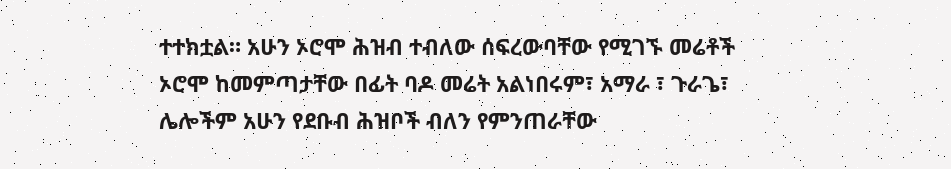ተተክቷል። አሁን ኦሮሞ ሕዝብ ተብለው ሰፍረውባቸው የሚገኙ መሬቶች ኦሮሞ ከመምጣታቸው በፊት ባዶ መሬት አልነበሩም፣ አማራ ፣ ጉራጌ፣ ሌሎችም አሁን የደቡብ ሕዝቦች ብለን የምንጠራቸው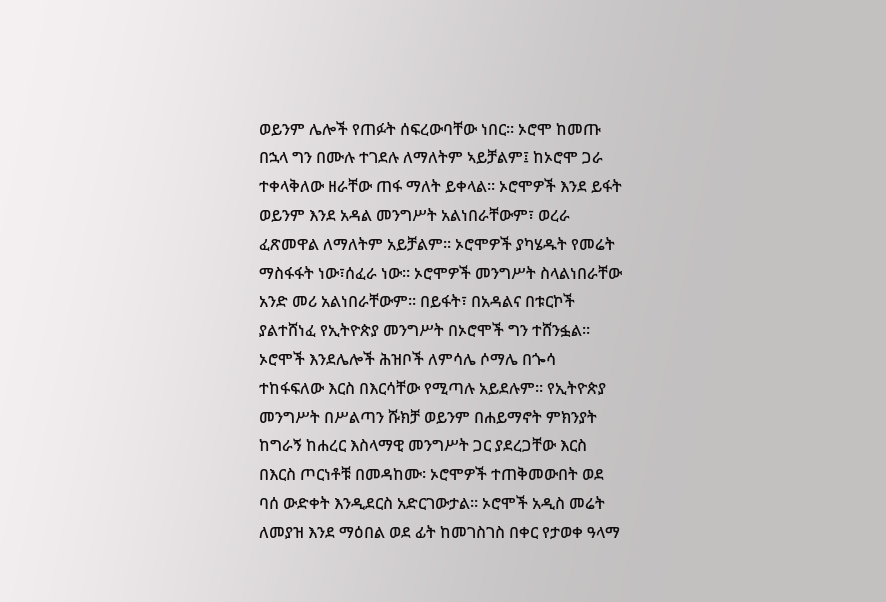ወይንም ሌሎች የጠፉት ሰፍረውባቸው ነበር። ኦሮሞ ከመጡ በኋላ ግን በሙሉ ተገደሉ ለማለትም ኣይቻልም፤ ከኦሮሞ ጋራ ተቀላቅለው ዘራቸው ጠፋ ማለት ይቀላል። ኦሮሞዎች እንደ ይፋት ወይንም እንደ አዳል መንግሥት አልነበራቸውም፣ ወረራ ፈጽመዋል ለማለትም አይቻልም። ኦሮሞዎች ያካሄዱት የመሬት ማስፋፋት ነው፣ሰፈራ ነው። ኦሮሞዎች መንግሥት ስላልነበራቸው አንድ መሪ አልነበራቸውም። በይፋት፣ በአዳልና በቱርኮች ያልተሸነፈ የኢትዮጵያ መንግሥት በኦሮሞች ግን ተሸንፏል። ኦሮሞች እንደሌሎች ሕዝቦች ለምሳሌ ሶማሌ በጐሳ ተከፋፍለው እርስ በእርሳቸው የሚጣሉ አይደሉም። የኢትዮጵያ መንግሥት በሥልጣን ሹክቻ ወይንም በሐይማኖት ምክንያት ከግራኝ ከሐረር እስላማዊ መንግሥት ጋር ያደረጋቸው እርስ በእርስ ጦርነቶቹ በመዳከሙ፡ ኦሮሞዎች ተጠቅመውበት ወደ ባሰ ውድቀት እንዲደርስ አድርገውታል። ኦሮሞች አዲስ መሬት ለመያዝ እንደ ማዕበል ወደ ፊት ከመገስገስ በቀር የታወቀ ዓላማ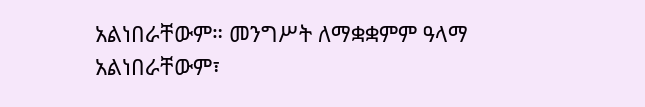አልነበራቸውም። መንግሥት ለማቋቋምም ዓላማ አልነበራቸውም፣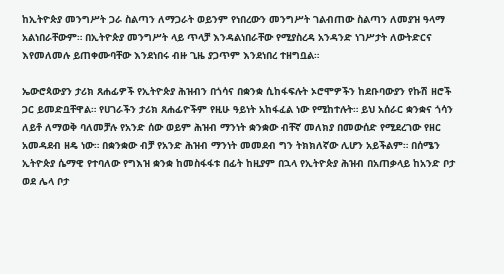ከኢትዮጵያ መንግሥት ጋራ ስልጣን ለማጋራት ወይንም የነበረውን መንግሥት ገልብጠው ስልጣን ለመያዝ ዓላማ አልነበራቸውም። በኢትዮጵያ መንግሥት ላይ ጥላቻ እንዳልነበራቸው የሚያስረዳ አንዳንድ ነገሥታት ለውትድርና እየመለመሉ ይጠቀሙባቸው እንደነበሩ ብዙ ጊዜ ያጋጥም እንደነበረ ተዘግቧል።

ኤውሮጳውያን ታሪክ ጸሐፊዎች የኢትዮጵያ ሕዝብን በጎሳና በቋንቋ ሲከፋፍሉት ኦሮሞዎችን ከደቡባውያን የኩሽ ዘሮች ጋር ይመድቧቸዋል። የሀገራችን ታሪክ ጸሐፊዮችም የዚሁ ዓይነት አከፋፈል ነው የሚከተሉት። ይህ አሰራር ቋንቋና ጎሳን ለይቶ ለማወቅ ባለመቻሉ የአንድ ሰው ወይም ሕዝብ ማንነት ቋንቋው ብቸኛ መለክያ በመውሰድ የሚደረገው የዘር አመዳደብ ዘዴ ነው። በቋንቋው ብቻ የአንድ ሕዝብ ማንነት መመደብ ግን ትክክለኛው ሊሆን አይችልም። በሰሜን ኢትዮጵያ ሴማዊ የተባለው የግእዝ ቋንቋ ከመስፋፋቱ በፊት ከዚያም በኋላ የኢትዮጵያ ሕዝብ በአጠቃላይ ከአንድ ቦታ ወደ ሌላ ቦታ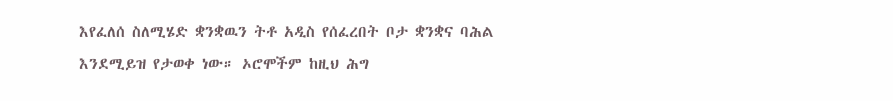እየፈለሰ ስለሚሄድ ቋንቋዉን ትቶ አዲስ የሰፈረበት ቦታ ቋንቋና ባሕል እንደሚይዝ የታወቀ ነው። ኦሮሞችም ከዚህ ሕግ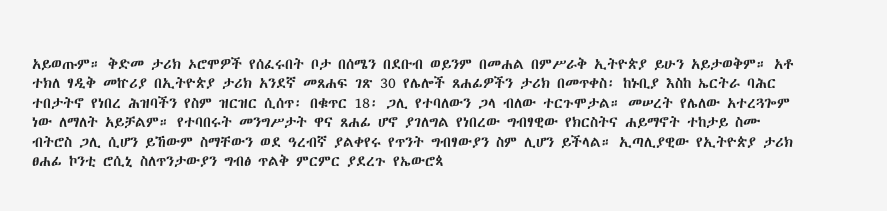አይወጡም። ቅድመ ታሪክ ኦሮሞዎች የሰፈሩበት ቦታ በሰሜን በደቡብ ወይንም በመሐል በምሥራቅ ኢትዮጵያ ይሁን አይታወቅም። አቶ ተክለ ፃዲቅ መኵሪያ በኢትዮጵያ ታሪክ አንደኛ መጸሐፍ ገጽ 30 የሌሎች ጸሐፊዎችን ታሪክ በመጥቀስ፡ ከኑቢያ እስከ ኤርትራ ባሕር ተበታትኖ የነበረ ሕዝባችን የስም ዝርዝር ሲሰጥ፡ በቁጥር 18፡ ጋሊ የተባለውን ጋላ ብለው ተርጉሞታል። መሠረት የሌለው አተረጓጐም ነው ለማለት አይቻልም። የተባበሩት መንግሥታት ዋና ጸሐፊ ሆኖ ያገለግል የነበረው ግብፃዊው የክርስትና ሐይማኖት ተከታይ ስሙ ብትሮስ ጋሊ ሲሆን ይኸውም ስማቸውን ወደ ዓረብኛ ያልቀየሩ የጥንት ግብፃውያን ስም ሊሆን ይችላል። ኢጣሊያዊው የኢትዮጵያ ታሪክ ፀሐፊ ኮንቲ ሮሲኒ ስለጥንታውያን ግብፅ ጥልቅ ምርምር ያደረጉ የኤውሮጳ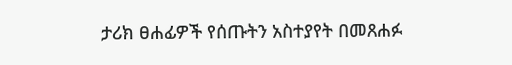ታሪክ ፀሐፊዎች የሰጡትን አስተያየት በመጸሐፉ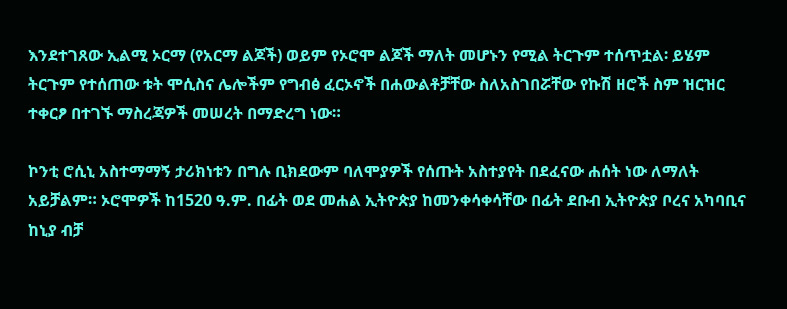እንደተገጸው ኢልሚ ኦርማ (የአርማ ልጆች) ወይም የኦሮሞ ልጆች ማለት መሆኑን የሚል ትርጉም ተሰጥቷል፡ ይሄም ትርጉም የተሰጠው ቱት ሞሲስና ሌሎችም የግብፅ ፈርኦኖች በሐውልቶቻቸው ስለአስገበሯቸው የኩሽ ዘሮች ስም ዝርዝር ተቀርፆ በተገኙ ማስረጃዎች መሠረት በማድረግ ነው።

ኮንቲ ሮሲኒ አስተማማኝ ታሪክነቱን በግሉ ቢክደውም ባለሞያዎች የሰጡት አስተያየት በደፈናው ሐሰት ነው ለማለት አይቻልም። ኦሮሞዎች ከ1520 ዓ.ም. በፊት ወደ መሐል ኢትዮጵያ ከመንቀሳቀሳቸው በፊት ደቡብ ኢትዮጵያ ቦረና አካባቢና ከኒያ ብቻ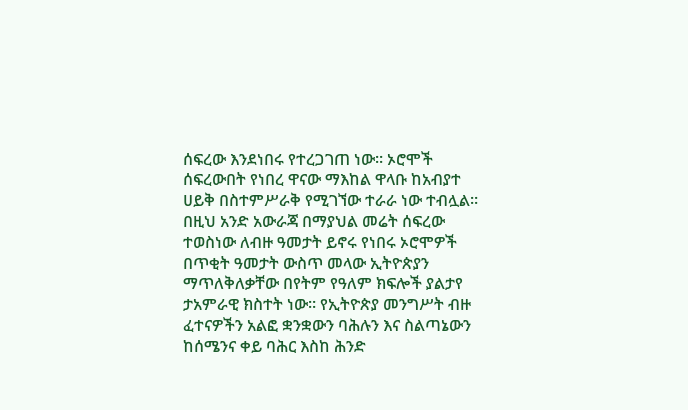ሰፍረው እንደነበሩ የተረጋገጠ ነው። ኦሮሞች ሰፍረውበት የነበረ ዋናው ማእከል ዋላቡ ከአብያተ ሀይቅ በስተምሥራቅ የሚገኘው ተራራ ነው ተብሏል። በዚህ አንድ አውራጃ በማያህል መሬት ሰፍረው ተወስነው ለብዙ ዓመታት ይኖሩ የነበሩ ኦሮሞዎች በጥቂት ዓመታት ውስጥ መላው ኢትዮጵያን ማጥለቅለቃቸው በየትም የዓለም ክፍሎች ያልታየ ታአምራዊ ክስተት ነው። የኢትዮጵያ መንግሥት ብዙ ፈተናዎችን አልፎ ቋንቋውን ባሕሉን እና ስልጣኔውን ከሰሜንና ቀይ ባሕር እስከ ሕንድ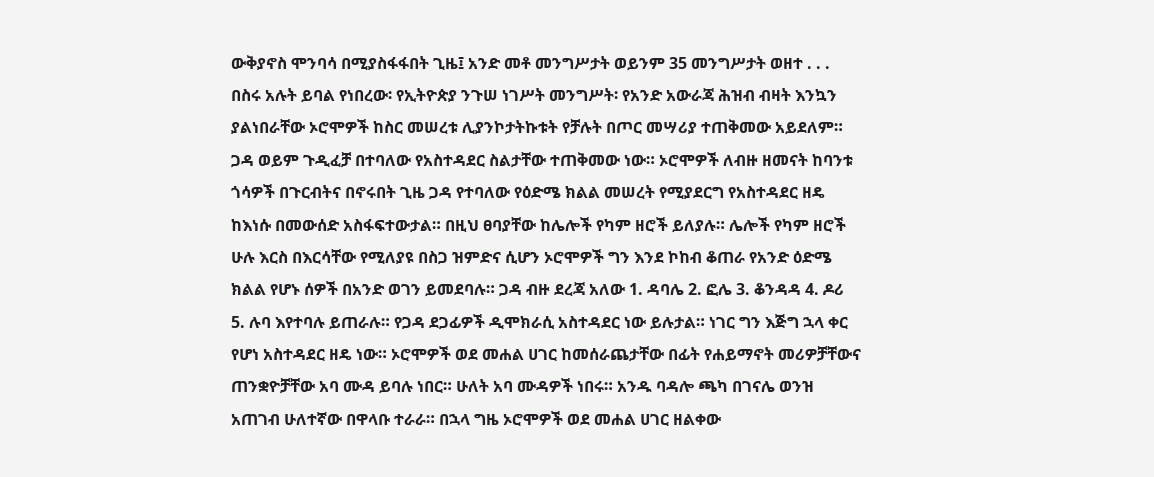ውቅያኖስ ሞንባሳ በሚያስፋፋበት ጊዜ፤ አንድ መቶ መንግሥታት ወይንም 35 መንግሥታት ወዘተ . . . በስሩ አሉት ይባል የነበረው፡ የኢትዮጵያ ንጉሠ ነገሥት መንግሥት፡ የአንድ አውራጃ ሕዝብ ብዛት እንኳን ያልነበራቸው ኦሮሞዎች ከስር መሠረቱ ሊያንኮታትኩቱት የቻሉት በጦር መሣሪያ ተጠቅመው አይደለም። ጋዳ ወይም ጉዲፈቻ በተባለው የአስተዳደር ስልታቸው ተጠቅመው ነው። ኦሮሞዎች ለብዙ ዘመናት ከባንቱ ጎሳዎች በጉርብትና በኖሩበት ጊዜ ጋዳ የተባለው የዕድሜ ክልል መሠረት የሚያደርግ የአስተዳደር ዘዴ ከእነሱ በመውሰድ አስፋፍተውታል። በዚህ ፀባያቸው ከሌሎች የካም ዘሮች ይለያሉ። ሌሎች የካም ዘሮች ሁሉ እርስ በእርሳቸው የሚለያዩ በስጋ ዝምድና ሲሆን ኦሮሞዎች ግን እንደ ኮከብ ቆጠራ የአንድ ዕድሜ ክልል የሆኑ ሰዎች በአንድ ወገን ይመደባሉ። ጋዳ ብዙ ደረጃ አለው 1. ዳባሌ 2. ፎሌ 3. ቆንዳዳ 4. ዶሪ 5. ሉባ እየተባሉ ይጠራሉ። የጋዳ ደጋፊዎች ዲሞክራሲ አስተዳደር ነው ይሉታል። ነገር ግን እጅግ ኋላ ቀር የሆነ አስተዳደር ዘዴ ነው። ኦሮሞዎች ወደ መሐል ሀገር ከመሰራጨታቸው በፊት የሐይማኖት መሪዎቻቸውና ጠንቋዮቻቸው አባ ሙዳ ይባሉ ነበር። ሁለት አባ ሙዳዎች ነበሩ። አንዱ ባዳሎ ጫካ በገናሌ ወንዝ አጠገብ ሁለተኛው በዋላቡ ተራራ። በኋላ ግዜ ኦሮሞዎች ወደ መሐል ሀገር ዘልቀው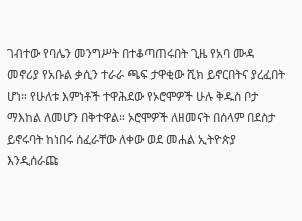ገብተው የባሌን መንግሥት በተቆጣጠሩበት ጊዜ የአባ ሙዳ መኖሪያ የአቡል ቃሲን ተራራ ጫፍ ታዋቂው ሺክ ይኖርበትና ያረፈበት ሆነ። የሁለቱ እምነቶች ተዋሕደው የኦሮሞዎች ሁሉ ቅዱስ ቦታ ማእከል ለመሆን በቅተዋል። ኦሮሞዎች ለዘመናት በሰላም በደስታ ይኖሩባት ከነበሩ ሰፈራቸው ለቀው ወደ መሐል ኢትዮጵያ እንዲሰራጩ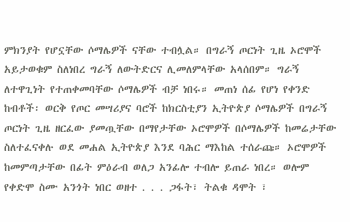ምክንያት የሆኗቸው ሶማሌዎች ናቸው ተብሏል። በግራኝ ጦርነት ጊዜ ኦሮሞች አይታወቁም ስለነበረ ግራኝ ለውትድርና ሊመለምላቸው አላሰበም። ግራኝ ለተዋጊነት የተጠቀመባቸው ሶማሌዎች ብቻ ነበሩ። መጠነ ሰፊ የሆነ የቀንድ ከብቶች፡ ወርቅ የጦር መሣሪያና ባሮች ከክርስቲያን ኢትዮጵያ ሶማሌዎች በግራኝ ጦርነት ጊዜ ዘርፈው ያመጧቸው በማየታቸው ኦሮሞዎች በሶማሌዎች ከመሬታቸው ስለተፈናቀሉ ወደ መሐል ኢትዮጵያ እንደ ባሕር ማእከል ተሰራጩ። ኦሮሞዎች ከመምጣታቸው በፊት ምዕራብ ወለጋ አንፊሎ ተብሎ ይጠራ ነበረ። ወሎም የቀድሞ ስሙ አንጎት ነበር ወዘተ . . . ጋፋት፣ ትልቁ ዳሞት ፣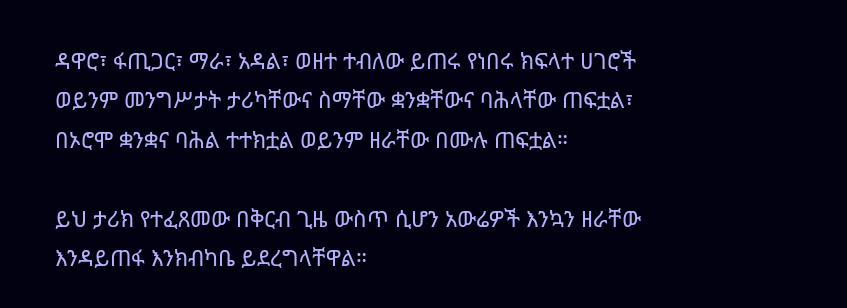ዳዋሮ፣ ፋጢጋር፣ ማራ፣ አዳል፣ ወዘተ ተብለው ይጠሩ የነበሩ ክፍላተ ሀገሮች ወይንም መንግሥታት ታሪካቸውና ስማቸው ቋንቋቸውና ባሕላቸው ጠፍቷል፣ በኦሮሞ ቋንቋና ባሕል ተተክቷል ወይንም ዘራቸው በሙሉ ጠፍቷል።

ይህ ታሪክ የተፈጸመው በቅርብ ጊዜ ውስጥ ሲሆን አውሬዎች እንኳን ዘራቸው እንዳይጠፋ እንክብካቤ ይደረግላቸዋል።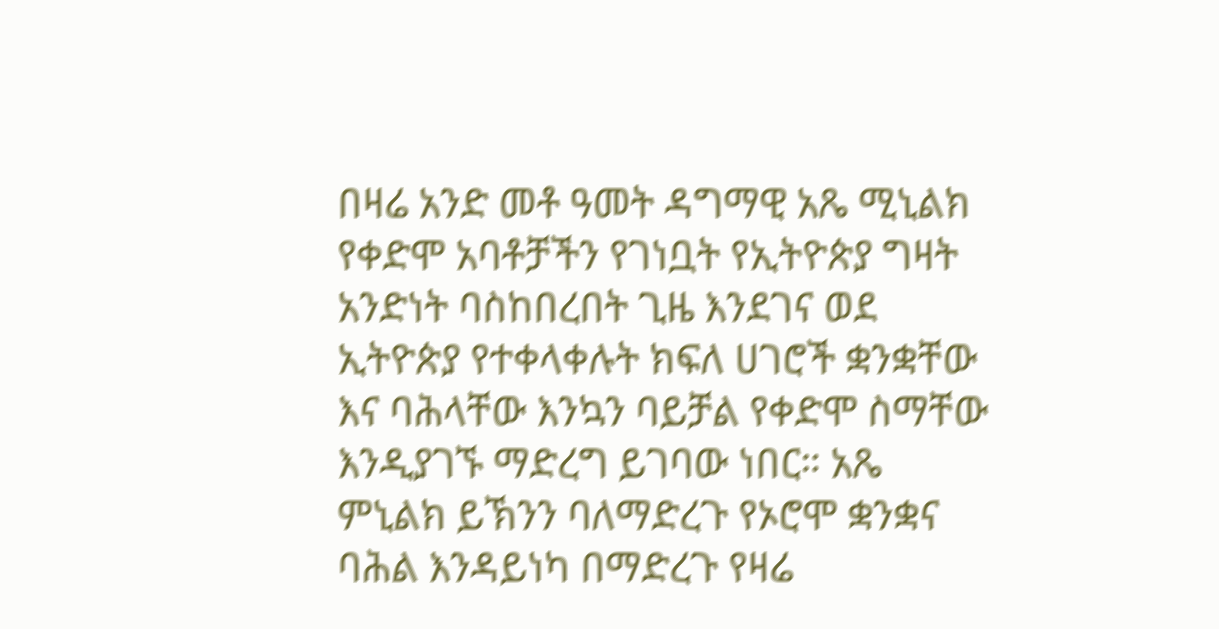በዛሬ አንድ መቶ ዓመት ዳግማዊ አጼ ሚኒልክ የቀድሞ አባቶቻችን የገነቧት የኢትዮጵያ ግዛት አንድነት ባስከበረበት ጊዜ እንደገና ወደ ኢትዮጵያ የተቀላቀሉት ክፍለ ሀገሮች ቋንቋቸው እና ባሕላቸው እንኳን ባይቻል የቀድሞ ስማቸው እንዲያገኙ ማድረግ ይገባው ነበር። አጼ ምኒልክ ይኽንን ባለማድረጉ የኦሮሞ ቋንቋና ባሕል እንዳይነካ በማድረጉ የዛሬ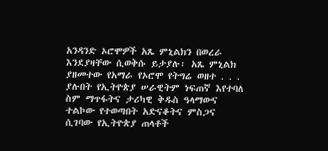አንዳንድ ኦሮሞዎች አጼ ምኒልክን በወረራ እንደያዛቸው ሲወቅሱ ይታያሉ፡ አጼ ምኒልክ ያዘመተው የአማራ የኦሮሞ የትግሬ ወዘተ . . . ያሉበት የኢትዮጵያ ሠራዊትም ነፍጠኛ እየተባለ ስም ማጥፋትና ታሪካዊ ቅዱስ ዓላማውና ተልኮው የተወጣበት አድናቆትና ምስጋና ሲገባው የኢትዮጵያ ጠላቶች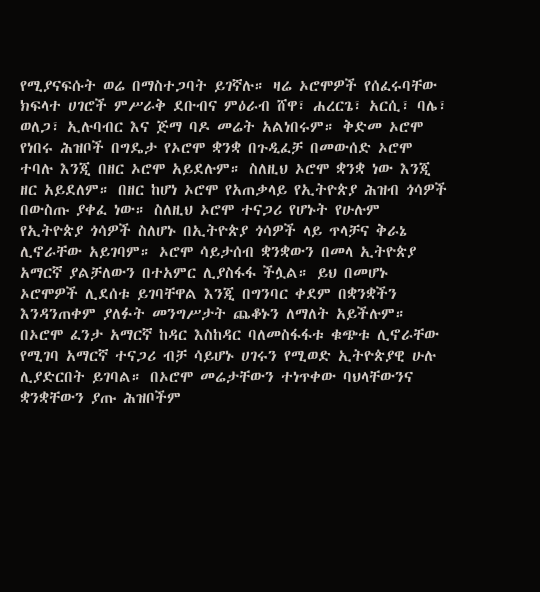የሚያናፍሱት ወሬ በማስተጋባት ይገኛሉ። ዛሬ ኦሮሞዎች የሰፈሩባቸው ክፍላተ ሀገሮች ምሥራቅ ደቡብና ምዕራብ ሸዋ፣ ሐረርጌ፣ አርሲ፣ ባሌ፣ ወለጋ፣ ኢሉባብር እና ጅማ ባዶ መሬት አልነበሩም። ቅድመ ኦሮሞ የነበሩ ሕዝቦች በግዴታ የኦሮሞ ቋንቋ በጉዲፈቻ በመውሰድ ኦሮሞ ተባሉ እንጂ በዘር ኦሮሞ አይደሉም። ስለዚህ ኦሮሞ ቋንቋ ነው እንጂ ዘር አይደለም። በዘር ከሆነ ኦሮሞ የአጠቃላይ የኢትዮጵያ ሕዝብ ጎሳዎች በውስጡ ያቀፈ ነው። ስለዚህ ኦሮሞ ተናጋሪ የሆኑት የሁሉም የኢትዮጵያ ጎሳዎች ስለሆኑ በኢትዮጵያ ጎሳዎች ላይ ጥላቻና ቅራኔ ሊኖራቸው አይገባም። ኦሮሞ ሳይታሰብ ቋንቋውን በመላ ኢትዮጵያ አማርኛ ያልቻለውን በተአምር ሊያስፋፋ ችሏል። ይህ በመሆኑ ኦሮሞዎች ሊደሰቱ ይገባቸዋል እንጂ በግንባር ቀደም በቋንቋችን እንዳንጠቀም ያለፉት መንግሥታት ጨቆኑን ለማለት አይችሉም። በኦሮሞ ፈንታ አማርኛ ከዳር እስከዳር ባለመስፋፋቱ ቁጭቱ ሊኖራቸው የሚገባ አማርኛ ተናጋሪ ብቻ ሳይሆኑ ሀገሩን የሚወድ ኢትዮጵያዊ ሁሉ ሊያድርበት ይገባል። በኦሮሞ መሬታቸውን ተነጥቀው ባህላቸውንና ቋንቋቸውን ያጡ ሕዝቦችም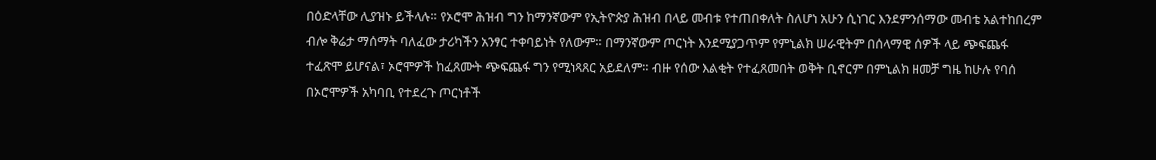በዕድላቸው ሊያዝኑ ይችላሉ። የኦሮሞ ሕዝብ ግን ከማንኛውም የኢትዮጵያ ሕዝብ በላይ መብቱ የተጠበቀለት ስለሆነ አሁን ሲነገር እንደምንሰማው መብቴ አልተከበረም ብሎ ቅሬታ ማሰማት ባለፈው ታሪካችን አንፃር ተቀባይነት የለውም። በማንኛውም ጦርነት እንደሚያጋጥም የምኒልክ ሠራዊትም በሰላማዊ ሰዎች ላይ ጭፍጨፋ ተፈጽሞ ይሆናል፣ ኦሮሞዎች ከፈጸሙት ጭፍጨፋ ግን የሚነጻጸር አይደለም። ብዙ የሰው እልቂት የተፈጸመበት ወቅት ቢኖርም በምኒልክ ዘመቻ ግዜ ከሁሉ የባሰ በኦሮሞዎች አካባቢ የተደረጉ ጦርነቶች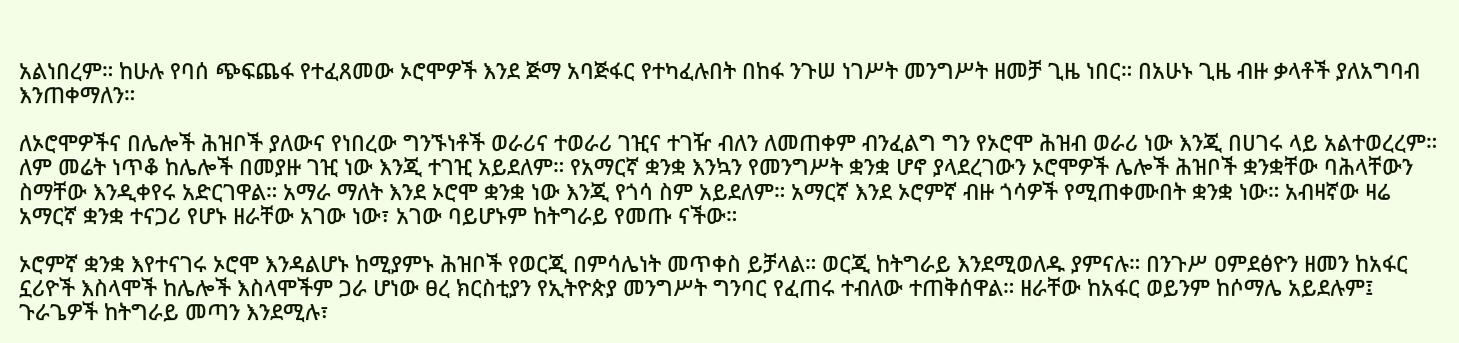አልነበረም። ከሁሉ የባሰ ጭፍጨፋ የተፈጸመው ኦሮሞዎች እንደ ጅማ አባጅፋር የተካፈሉበት በከፋ ንጉሠ ነገሥት መንግሥት ዘመቻ ጊዜ ነበር። በአሁኑ ጊዜ ብዙ ቃላቶች ያለአግባብ እንጠቀማለን።

ለኦሮሞዎችና በሌሎች ሕዝቦች ያለውና የነበረው ግንኙነቶች ወራሪና ተወራሪ ገዢና ተገዥ ብለን ለመጠቀም ብንፈልግ ግን የኦሮሞ ሕዝብ ወራሪ ነው እንጂ በሀገሩ ላይ አልተወረረም። ለም መሬት ነጥቆ ከሌሎች በመያዙ ገዢ ነው እንጂ ተገዢ አይደለም። የአማርኛ ቋንቋ እንኳን የመንግሥት ቋንቋ ሆኖ ያላደረገውን ኦሮሞዎች ሌሎች ሕዝቦች ቋንቋቸው ባሕላቸውን ስማቸው እንዲቀየሩ አድርገዋል። አማራ ማለት እንደ ኦሮሞ ቋንቋ ነው እንጂ የጎሳ ስም አይደለም። አማርኛ እንደ ኦሮምኛ ብዙ ጎሳዎች የሚጠቀሙበት ቋንቋ ነው። አብዛኛው ዛሬ አማርኛ ቋንቋ ተናጋሪ የሆኑ ዘራቸው አገው ነው፣ አገው ባይሆኑም ከትግራይ የመጡ ናችው።

ኦሮምኛ ቋንቋ እየተናገሩ ኦሮሞ እንዳልሆኑ ከሚያምኑ ሕዝቦች የወርጂ በምሳሌነት መጥቀስ ይቻላል። ወርጂ ከትግራይ እንደሚወለዱ ያምናሉ። በንጉሥ ዐምደፅዮን ዘመን ከአፋር ኗሪዮች እስላሞች ከሌሎች እስላሞችም ጋራ ሆነው ፀረ ክርስቲያን የኢትዮጵያ መንግሥት ግንባር የፈጠሩ ተብለው ተጠቅሰዋል። ዘራቸው ከአፋር ወይንም ከሶማሌ አይደሉም፤ ጉራጌዎች ከትግራይ መጣን እንደሚሉ፣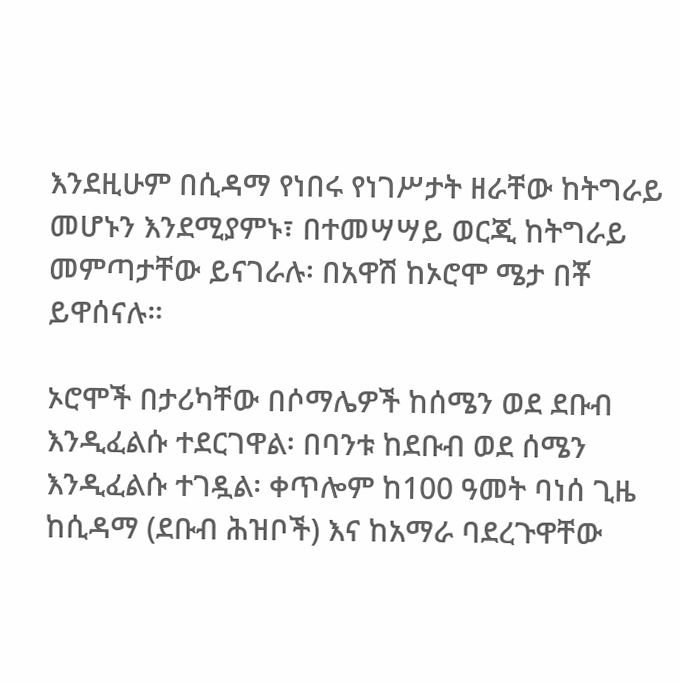እንደዚሁም በሲዳማ የነበሩ የነገሥታት ዘራቸው ከትግራይ መሆኑን እንደሚያምኑ፣ በተመሣሣይ ወርጂ ከትግራይ መምጣታቸው ይናገራሉ፡ በአዋሽ ከኦሮሞ ሜታ በቾ ይዋሰናሉ።

ኦሮሞች በታሪካቸው በሶማሌዎች ከሰሜን ወደ ደቡብ እንዲፈልሱ ተደርገዋል፡ በባንቱ ከደቡብ ወደ ሰሜን እንዲፈልሱ ተገዷል፡ ቀጥሎም ከ100 ዓመት ባነሰ ጊዜ ከሲዳማ (ደቡብ ሕዝቦች) እና ከአማራ ባደረጉዋቸው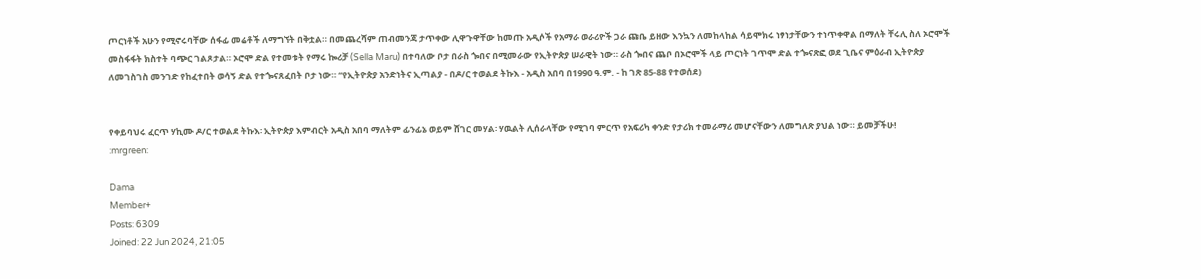ጦርነቶች አሁን የሚኖሩባቸው ሰፋፊ መሬቶች ለማግኘት በቅቷል። በመጨረሻም ጠብመንጃ ታጥቀው ሊዋጉዋቸው ከመጡ አዲሶች የአማራ ወራሪዮች ጋራ ጩቤ ይዘው እንኳን ለመከላከል ሳይሞክሩ ነፃነታቸውን ተነጥቀዋል በማለት ቸሩሊ ስለ ኦሮሞች መስፋፋት ክስተት ባጭር ገልጾታል። ኦሮሞ ድል የተመቱት የማሩ ኰሪቻ (Sella Maru) በተባለው ቦታ በራስ ጐበና በሚመራው የኢትዮጵያ ሠራዊት ነው። ራስ ጐበና ጨቦ በኦሮሞች ላይ ጦርነት ገጥሞ ድል ተጐናጽፎ ወደ ጊቤና ምዕራብ ኢትዮጵያ ለመገስገስ መንገድ የከፈተበት ወሳኝ ድል የተጐናጸፈበት ቦታ ነው። “የኢትዮጵያ አንድነትና ኢጣልያ - በዶ/ር ተወልደ ትኩእ - አዲስ አበባ በ1990 ዓ.ም. - ከ ገጽ 85-88 የተወሰደ)


የቀይባህሩ ፈርጥ ሃኪሙ ዶ/ር ተወልደ ትኩእ፡ ኢትዮጵያ እምብርት አዲስ አበባ ማለትም ፊንፊኔ ወይም ሸገር መሃል፡ ሃዉልት ሊሰራላቸው የሚገባ ምርጥ የአፍሪካ ቀንድ የታሪክ ተመራማሪ መሆናቸውን ለመግለጽ ያህል ነው። ይመቻችሁ!
:mrgreen:

Dama
Member+
Posts: 6309
Joined: 22 Jun 2024, 21:05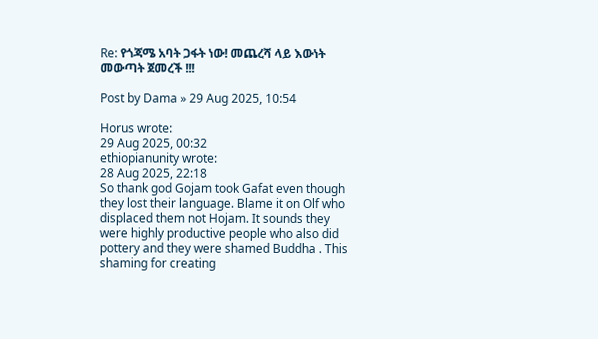Re: የጎጃሜ አባት ጋፋት ነው! መጨረሻ ላይ እውነት መውጣት ጀመረች !!!

Post by Dama » 29 Aug 2025, 10:54

Horus wrote:
29 Aug 2025, 00:32
ethiopianunity wrote:
28 Aug 2025, 22:18
So thank god Gojam took Gafat even though they lost their language. Blame it on Olf who displaced them not Hojam. It sounds they were highly productive people who also did pottery and they were shamed Buddha . This shaming for creating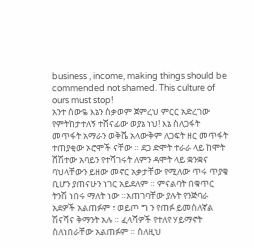business , income, making things should be commended not shamed. This culture of ours must stop!
አንተ ሰውዬ እኔን ስቃወም ጀምረህ ምርር አድረገው የምትከታተለኝ ተሸናፊው ወያኔ ነህ! እኔ ስለጋፋት መጥፋት አማራን ወቅሼ አላውቅም ለጋፍት ዘር መጥፋት ተጠያቂው ኦሮሞች ናቸው ። ደጋ ድሞት ተራራ ላይ ከሞት ሸሽተው አባይን የተሻገሩት ለምን ዳሞት ላይ ቋንቋና ባህላቸውን ይዘው መኖር አቃታቸው የሚለው ጥሩ ጥያቄ ቢሆን ያጠናሁን ነገር አይደለም ። ምናልባት በቁጥር ትንሽ ነበሩ ማለት ነው ።አጠገባቸው ያሉት የንጅባራ አደዎች አልጠፉም ፣ ወይጦ ግ ን የጠፉ ይመስለኛል ሽናሻና ቅማንት አሉ ። ፈላሻዎች የተለየ ሃይማኖት ስለነበራቸው አልጠፉም ። ስለዚህ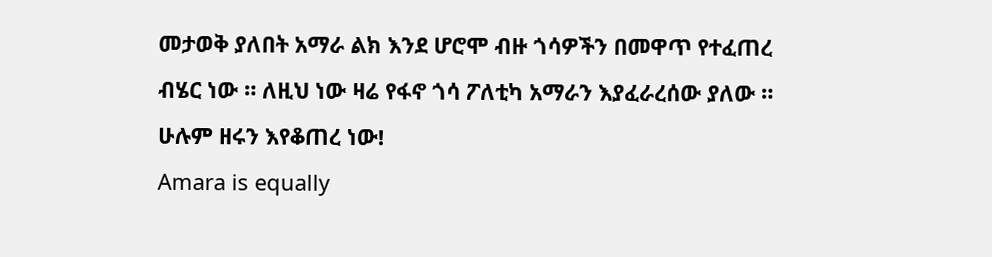መታወቅ ያለበት አማራ ልክ እንደ ሆሮሞ ብዙ ጎሳዎችን በመዋጥ የተፈጠረ ብሄር ነው ። ለዚህ ነው ዛሬ የፋኖ ጎሳ ፖለቲካ አማራን እያፈራረሰው ያለው ። ሁሉም ዘሩን እየቆጠረ ነው!
Amara is equally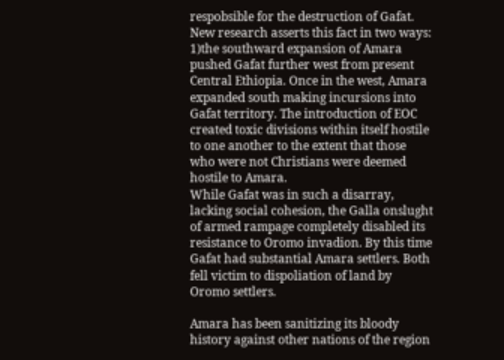respobsible for the destruction of Gafat. New research asserts this fact in two ways: 1)the southward expansion of Amara pushed Gafat further west from present Central Ethiopia. Once in the west, Amara expanded south making incursions into Gafat territory. The introduction of EOC created toxic divisions within itself hostile to one another to the extent that those who were not Christians were deemed hostile to Amara.
While Gafat was in such a disarray, lacking social cohesion, the Galla onslught of armed rampage completely disabled its resistance to Oromo invadion. By this time Gafat had substantial Amara settlers. Both fell victim to dispoliation of land by Oromo settlers.

Amara has been sanitizing its bloody history against other nations of the region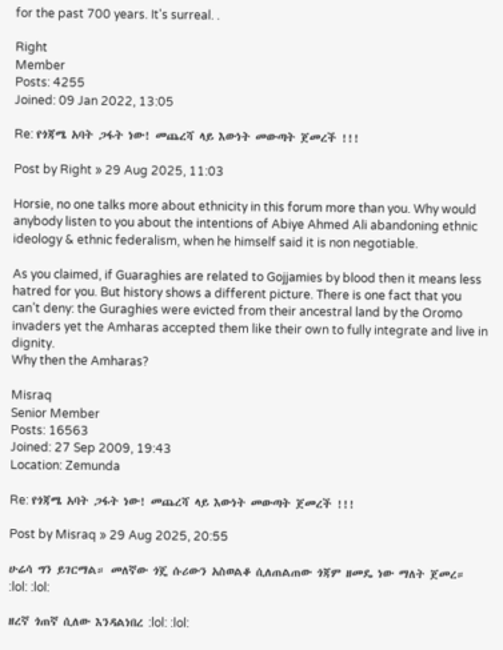for the past 700 years. It's surreal. .

Right
Member
Posts: 4255
Joined: 09 Jan 2022, 13:05

Re: የጎጃሜ አባት ጋፋት ነው! መጨረሻ ላይ እውነት መውጣት ጀመረች !!!

Post by Right » 29 Aug 2025, 11:03

Horsie, no one talks more about ethnicity in this forum more than you. Why would anybody listen to you about the intentions of Abiye Ahmed Ali abandoning ethnic ideology & ethnic federalism, when he himself said it is non negotiable.

As you claimed, if Guaraghies are related to Gojjamies by blood then it means less hatred for you. But history shows a different picture. There is one fact that you can’t deny: the Guraghies were evicted from their ancestral land by the Oromo invaders yet the Amharas accepted them like their own to fully integrate and live in dignity.
Why then the Amharas?

Misraq
Senior Member
Posts: 16563
Joined: 27 Sep 2009, 19:43
Location: Zemunda

Re: የጎጃሜ አባት ጋፋት ነው! መጨረሻ ላይ እውነት መውጣት ጀመረች !!!

Post by Misraq » 29 Aug 2025, 20:55

ሁሬሳ ግን ይገርማል። መለኛው ጎጄ ሱሪውን አስወልቆ ሲለጠልጠው ጎጃም ዘመዴ ነው ማለት ጀመረ። :lol: :lol:

ዘረኛ ጎጠኛ ሲለው እንዳልነበረ :lol: :lol: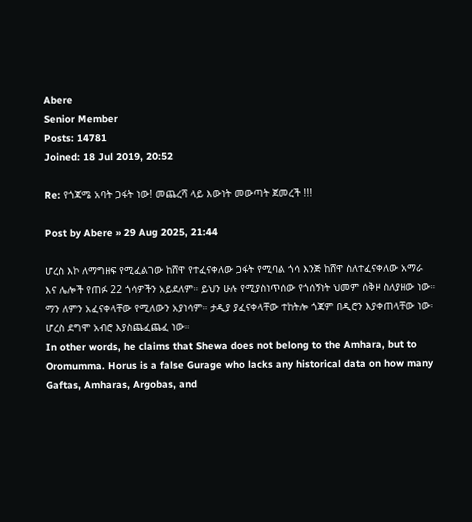Abere
Senior Member
Posts: 14781
Joined: 18 Jul 2019, 20:52

Re: የጎጃሜ አባት ጋፋት ነው! መጨረሻ ላይ እውነት መውጣት ጀመረች !!!

Post by Abere » 29 Aug 2025, 21:44

ሆረስ እኮ ለማግዘፍ የሚፈልገው ከሸዋ የተፈናቀለው ጋፋት የሚባል ጎሳ እንጅ ከሸዋ ስለተፈናቀለው አማራ እና ሌሎች የጠፉ 22 ጎሳዎችን አይደለም። ይህን ሁሉ የሚያስነጥሰው የጎሰኝነት ህመም ሰቅዞ ስለያዘው ነው። ማን ለምን አፈናቀላቸው የሚለውን አያነሳም። ታዲያ ያፈናቀላቸው ተከትሎ ጎጃም በዲሮን እያቀጠላቸው ነው፡ ሆረስ ደግሞ አብሮ እያስጨፈጨፈ ነው።
In other words, he claims that Shewa does not belong to the Amhara, but to Oromumma. Horus is a false Gurage who lacks any historical data on how many Gaftas, Amharas, Argobas, and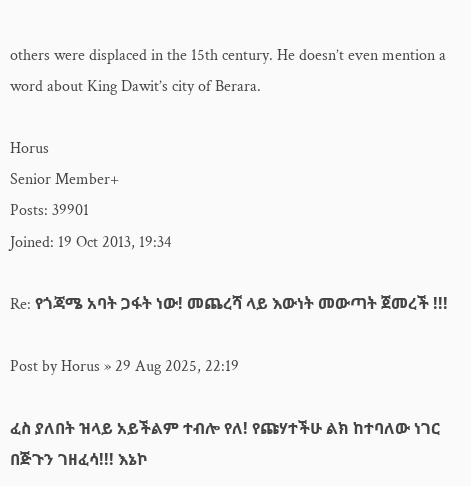others were displaced in the 15th century. He doesn’t even mention a word about King Dawit’s city of Berara.

Horus
Senior Member+
Posts: 39901
Joined: 19 Oct 2013, 19:34

Re: የጎጃሜ አባት ጋፋት ነው! መጨረሻ ላይ እውነት መውጣት ጀመረች !!!

Post by Horus » 29 Aug 2025, 22:19

ፈስ ያለበት ዝላይ አይችልም ተብሎ የለ! የጩሃተችሁ ልክ ከተባለው ነገር በጅጉን ገዘፈሳ!!! እኔኮ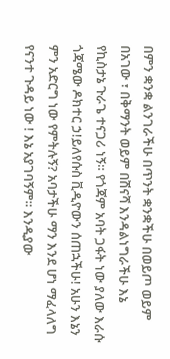በምን ቋንቋ ልንገራችሁ በጥንት ቋንቋችሁ በወይጦ ወይም በአገው ፣ በቅማንት ወይም በሽናሻ እንዳልነግራችሁ እኔ የኪስታኔ ጉራጌ ተናጋሪ ነኝ። የጎጃም አባት ጋፋት ነው ያለው እራሱ ጎጃሜው ዶክተር ኃ!ይለየሱስ ቪዲዮውን ሰጠኋችሁ! አሁን እኔን ምን አድርግ ነው የምትሉኝ? አባታችሁ ማን እንደ ሆነ ማፈላለግ የናንተ ጉዳይ ነው ! እኔ አያገባኝም። እንዲያው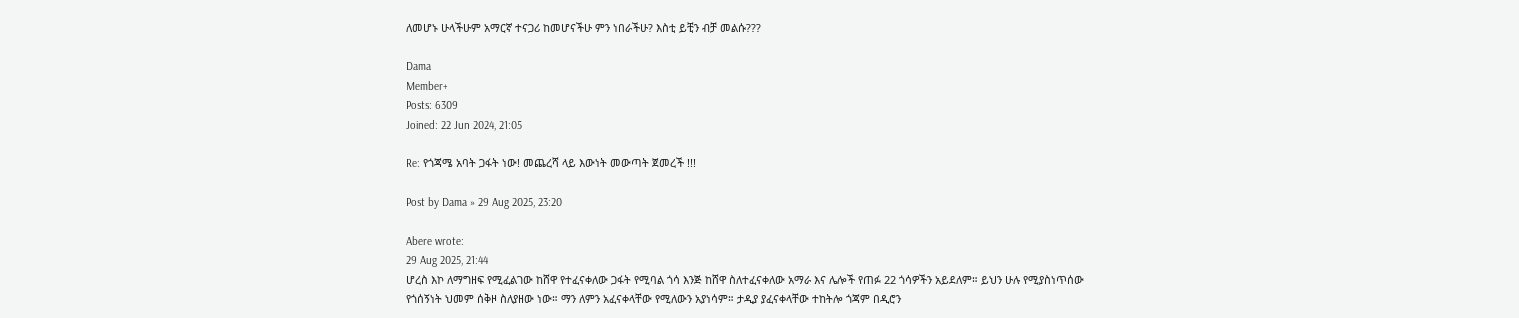ለመሆኑ ሁላችሁም አማርኛ ተናጋሪ ከመሆናችሁ ምን ነበራችሁ? እስቲ ይቺን ብቻ መልሱ???

Dama
Member+
Posts: 6309
Joined: 22 Jun 2024, 21:05

Re: የጎጃሜ አባት ጋፋት ነው! መጨረሻ ላይ እውነት መውጣት ጀመረች !!!

Post by Dama » 29 Aug 2025, 23:20

Abere wrote:
29 Aug 2025, 21:44
ሆረስ እኮ ለማግዘፍ የሚፈልገው ከሸዋ የተፈናቀለው ጋፋት የሚባል ጎሳ እንጅ ከሸዋ ስለተፈናቀለው አማራ እና ሌሎች የጠፉ 22 ጎሳዎችን አይደለም። ይህን ሁሉ የሚያስነጥሰው የጎሰኝነት ህመም ሰቅዞ ስለያዘው ነው። ማን ለምን አፈናቀላቸው የሚለውን አያነሳም። ታዲያ ያፈናቀላቸው ተከትሎ ጎጃም በዲሮን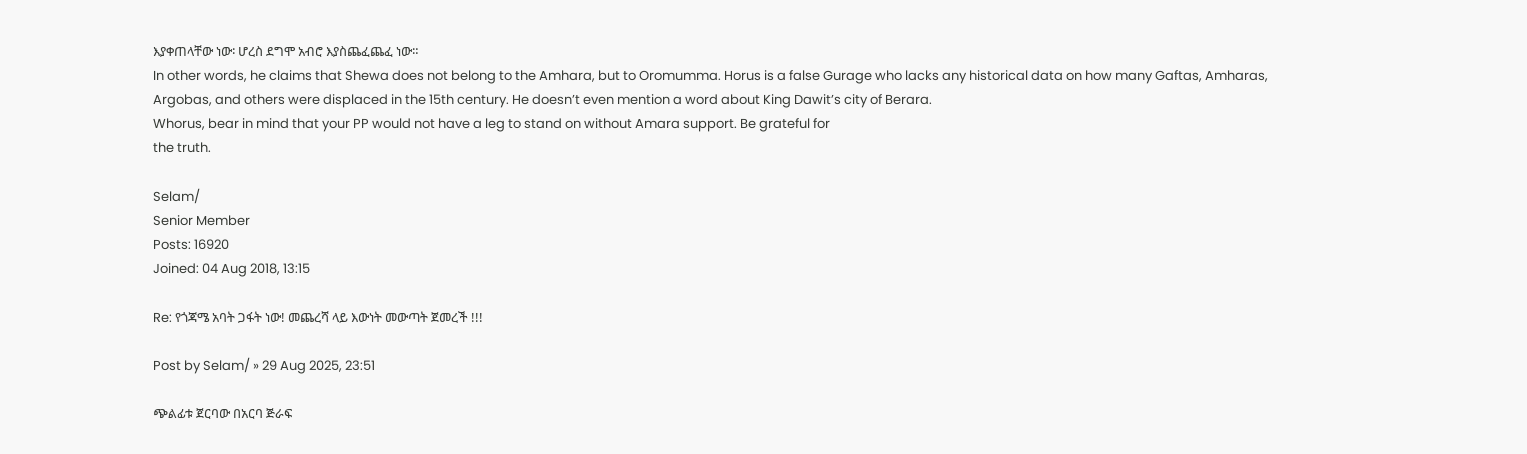እያቀጠላቸው ነው፡ ሆረስ ደግሞ አብሮ እያስጨፈጨፈ ነው።
In other words, he claims that Shewa does not belong to the Amhara, but to Oromumma. Horus is a false Gurage who lacks any historical data on how many Gaftas, Amharas, Argobas, and others were displaced in the 15th century. He doesn’t even mention a word about King Dawit’s city of Berara.
Whorus, bear in mind that your PP would not have a leg to stand on without Amara support. Be grateful for
the truth.

Selam/
Senior Member
Posts: 16920
Joined: 04 Aug 2018, 13:15

Re: የጎጃሜ አባት ጋፋት ነው! መጨረሻ ላይ እውነት መውጣት ጀመረች !!!

Post by Selam/ » 29 Aug 2025, 23:51

ጭልፊቱ ጀርባው በአርባ ጅራፍ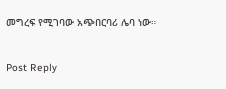መግረፍ የሚገባው አጭበርባሪ ሌባ ነው።


Post Reply